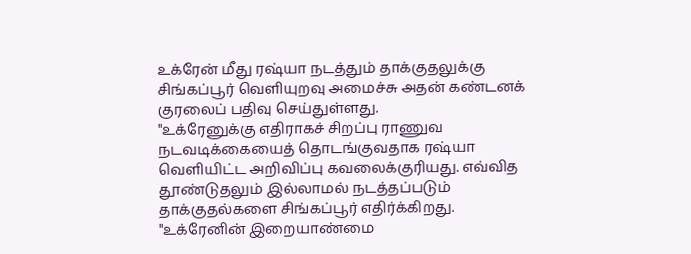உக்ரேன் மீது ரஷ்யா நடத்தும் தாக்குதலுக்கு சிங்கப்பூர் வெளியுறவு அமைச்சு அதன் கண்டனக் குரலைப் பதிவு செய்துள்ளது.
"உக்ரேனுக்கு எதிராகச் சிறப்பு ராணுவ நடவடிக்கையைத் தொடங்குவதாக ரஷ்யா வெளியிட்ட அறிவிப்பு கவலைக்குரியது. எவ்வித தூண்டுதலும் இல்லாமல் நடத்தப்படும் தாக்குதல்களை சிங்கப்பூர் எதிர்க்கிறது.
"உக்ரேனின் இறையாண்மை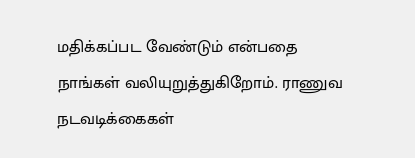மதிக்கப்பட வேண்டும் என்பதை நாங்கள் வலியுறுத்துகிறோம். ராணுவ நடவடிக்கைகள்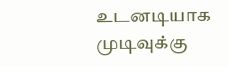உடனடியாக முடிவுக்கு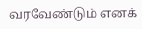வரவேண்டும் எனக்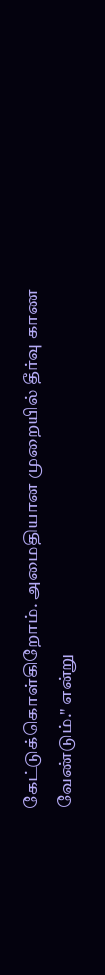கேட்டுக்கொள்கிறோம். அமைதியான முறையில் தீர்வு காண வேண்டும்." என்று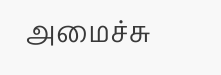அமைச்சு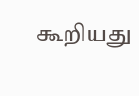கூறியது